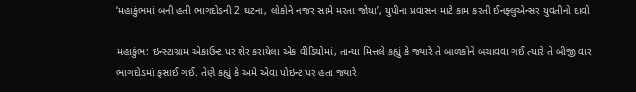‘મહાકુંભમાં બની હતી ભાગદોડની 2 ઘટના, લોકોને નજર સામે મરતા જોયા’, યુપીના પ્રવાસન માટે કામ કરતી ઈનફ્લુએન્સર યુવતીનો દાવો

મહાકુંભ: ઇન્સ્ટાગ્રામ એકાઉન્ટ પર શેર કરાયેલા એક વીડિયોમાં, તાન્યા મિત્તલે કહ્યું કે જ્યારે તે બાળકોને બચાવવા ગઈ ત્યારે તે બીજી વાર ભાગદોડમાં ફસાઈ ગઈ. તેણે કહ્યું કે અમે એવા પોઇન્ટ પર હતા જ્યારે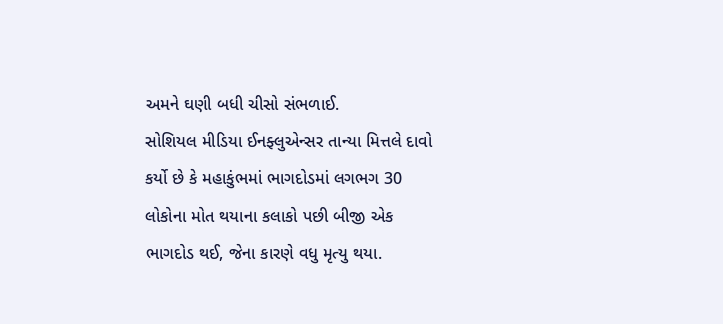અમને ઘણી બધી ચીસો સંભળાઈ.
સોશિયલ મીડિયા ઈનફ્લુએન્સર તાન્યા મિત્તલે દાવો કર્યો છે કે મહાકુંભમાં ભાગદોડમાં લગભગ 30 લોકોના મોત થયાના કલાકો પછી બીજી એક ભાગદોડ થઈ, જેના કારણે વધુ મૃત્યુ થયા.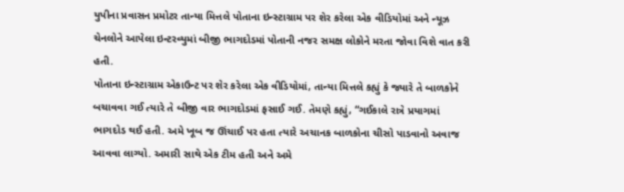યુપીના પ્રવાસન પ્રમોટર તાન્યા મિત્તલે પોતાના ઇન્સ્ટાગ્રામ પર શેર કરેલા એક વીડિયોમાં અને ન્યૂઝ ચેનલોને આપેલા ઇન્ટરવ્યુમાં બીજી ભાગદોડમાં પોતાની નજર સમક્ષ લોકોને મરતા જોવા વિશે વાત કરી હતી.
પોતાના ઇન્સ્ટાગ્રામ એકાઉન્ટ પર શેર કરેલા એક વીડિયોમાં, તાન્યા મિત્તલે કહ્યું કે જ્યારે તે બાળકોને બચાવવા ગઈ ત્યારે તે બીજી વાર ભાગદોડમાં ફસાઈ ગઈ. તેમણે કહ્યું, “ગઈકાલે રાત્રે પ્રયાગમાં ભાગદોડ થઈ હતી. અમે ખૂબ જ ઊંચાઈ પર હતા ત્યારે અચાનક બાળકોના ચીસો પાડવાનો અવાજ આવવા લાગ્યો. અમારી સાથે એક ટીમ હતી અને અમે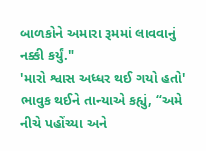બાળકોને અમારા રૂમમાં લાવવાનું નક્કી કર્યું."
'મારો શ્વાસ અધ્ધર થઈ ગયો હતો'
ભાવુક થઈને તાન્યાએ કહ્યું, “અમે નીચે પહોંચ્યા અને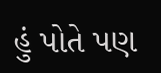હું પોતે પણ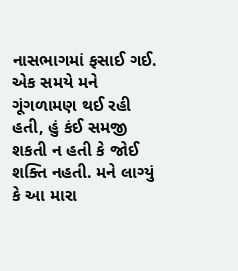નાસભાગમાં ફસાઈ ગઈ. એક સમયે મને ગૂંગળામણ થઈ રહી હતી, હું કંઈ સમજી શકતી ન હતી કે જોઈ શક્તિ નહતી. મને લાગ્યું કે આ મારા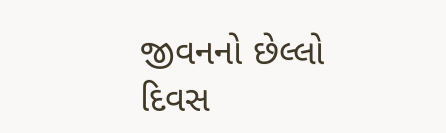જીવનનો છેલ્લો દિવસ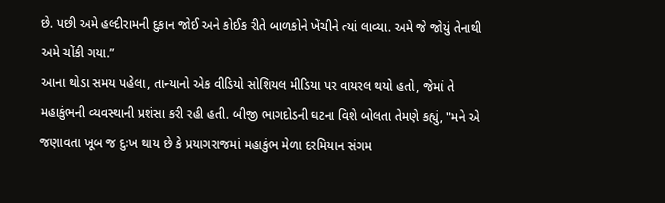છે. પછી અમે હલ્દીરામની દુકાન જોઈ અને કોઈક રીતે બાળકોને ખેંચીને ત્યાં લાવ્યા. અમે જે જોયું તેનાથી અમે ચોંકી ગયા.”
આના થોડા સમય પહેલા, તાન્યાનો એક વીડિયો સોશિયલ મીડિયા પર વાયરલ થયો હતો, જેમાં તે મહાકુંભની વ્યવસ્થાની પ્રશંસા કરી રહી હતી. બીજી ભાગદોડની ઘટના વિશે બોલતા તેમણે કહ્યું, "મને એ જણાવતા ખૂબ જ દુઃખ થાય છે કે પ્રયાગરાજમાં મહાકુંભ મેળા દરમિયાન સંગમ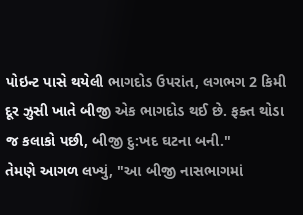પોઇન્ટ પાસે થયેલી ભાગદોડ ઉપરાંત, લગભગ 2 કિમી દૂર ઝુસી ખાતે બીજી એક ભાગદોડ થઈ છે. ફક્ત થોડા જ કલાકો પછી, બીજી દુ:ખદ ઘટના બની."
તેમણે આગળ લખ્યું, "આ બીજી નાસભાગમાં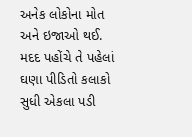અનેક લોકોના મોત અને ઇજાઓ થઈ. મદદ પહોંચે તે પહેલાં ઘણા પીડિતો કલાકો સુધી એકલા પડી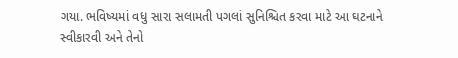ગયા. ભવિષ્યમાં વધુ સારા સલામતી પગલાં સુનિશ્ચિત કરવા માટે આ ઘટનાને સ્વીકારવી અને તેનો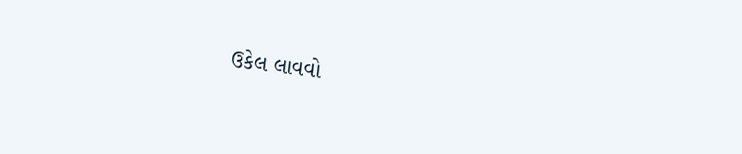ઉકેલ લાવવો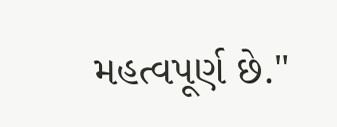મહત્વપૂર્ણ છે."